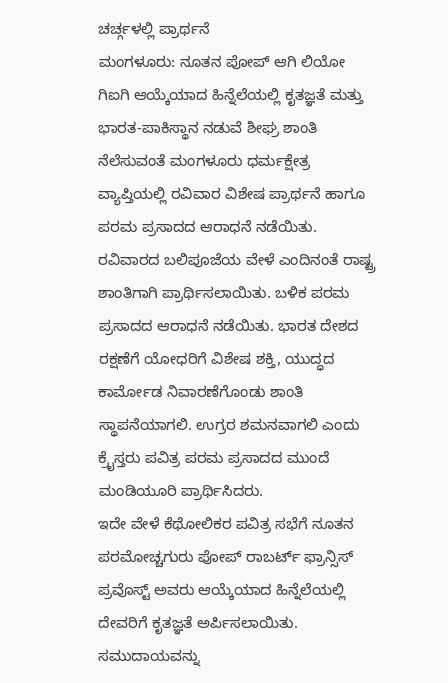ಚರ್ಚ್ಗಳಲ್ಲಿ ಪ್ರಾರ್ಥನೆ
ಮಂಗಳೂರು: ನೂತನ ಪೋಪ್ ಆಗಿ ಲಿಯೋ ಗಿಐಗಿ ಆಯ್ಕೆಯಾದ ಹಿನ್ನೆಲೆಯಲ್ಲಿ ಕೃತಜ್ಞತೆ ಮತ್ತು ಭಾರತ-ಪಾಕಿಸ್ಥಾನ ನಡುವೆ ಶೀಘ್ರ ಶಾಂತಿ ನೆಲೆಸುವಂತೆ ಮಂಗಳೂರು ಧರ್ಮಕ್ಷೇತ್ರ ವ್ಯಾಪ್ತಿಯಲ್ಲಿ ರವಿವಾರ ವಿಶೇಷ ಪ್ರಾರ್ಥನೆ ಹಾಗೂ ಪರಮ ಪ್ರಸಾದದ ಆರಾಧನೆ ನಡೆಯಿತು.
ರವಿವಾರದ ಬಲಿಪೂಜೆಯ ವೇಳೆ ಎಂದಿನಂತೆ ರಾಷ್ಟ್ರ ಶಾಂತಿಗಾಗಿ ಪ್ರಾರ್ಥಿಸಲಾಯಿತು. ಬಳಿಕ ಪರಮ ಪ್ರಸಾದದ ಆರಾಧನೆ ನಡೆಯಿತು. ಭಾರತ ದೇಶದ ರಕ್ಷಣೆಗೆ ಯೋಧರಿಗೆ ವಿಶೇಷ ಶಕ್ತಿ, ಯುದ್ಧದ ಕಾರ್ಮೋಡ ನಿವಾರಣೆಗೊಂಡು ಶಾಂತಿ ಸ್ಥಾಪನೆಯಾಗಲಿ. ಉಗ್ರರ ಶಮನವಾಗಲಿ ಎಂದು ಕ್ರೈಸ್ತರು ಪವಿತ್ರ ಪರಮ ಪ್ರಸಾದದ ಮುಂದೆ ಮಂಡಿಯೂರಿ ಪ್ರಾರ್ಥಿಸಿದರು.
ಇದೇ ವೇಳೆ ಕೆಥೋಲಿಕರ ಪವಿತ್ರ ಸಭೆಗೆ ನೂತನ ಪರಮೋಚ್ಚಗುರು ಪೋಪ್ ರಾಬರ್ಟ್ ಫ್ರಾನ್ಸಿಸ್ ಪ್ರವೊಸ್ಟ್ ಅವರು ಆಯ್ಕೆಯಾದ ಹಿನ್ನೆಲೆಯಲ್ಲಿ ದೇವರಿಗೆ ಕೃತಜ್ಞತೆ ಅರ್ಪಿಸಲಾಯಿತು. ಸಮುದಾಯವನ್ನು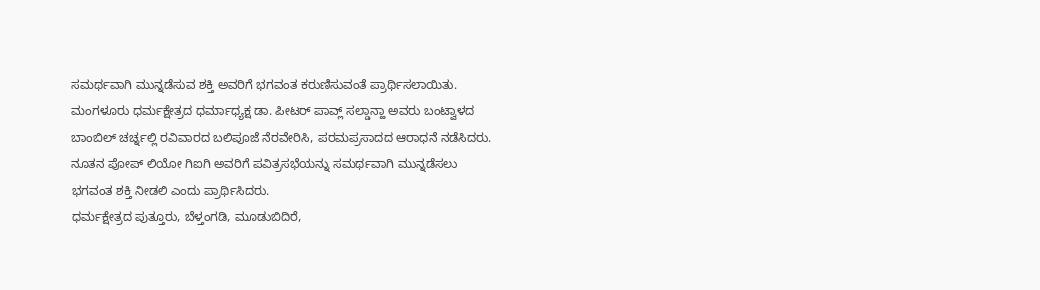ಸಮರ್ಥವಾಗಿ ಮುನ್ನಡೆಸುವ ಶಕ್ತಿ ಅವರಿಗೆ ಭಗವಂತ ಕರುಣಿಸುವಂತೆ ಪ್ರಾರ್ಥಿಸಲಾಯಿತು.
ಮಂಗಳೂರು ಧರ್ಮಕ್ಷೇತ್ರದ ಧರ್ಮಾಧ್ಯಕ್ಷ ಡಾ. ಪೀಟರ್ ಪಾವ್ಲ್ ಸಲ್ಡಾನ್ಹಾ ಅವರು ಬಂಟ್ವಾಳದ ಬಾಂಬಿಲ್ ಚರ್ಚ್ನಲ್ಲಿ ರವಿವಾರದ ಬಲಿಪೂಜೆ ನೆರವೇರಿಸಿ, ಪರಮಪ್ರಸಾದದ ಆರಾಧನೆ ನಡೆಸಿದರು. ನೂತನ ಪೋಪ್ ಲಿಯೋ ಗಿಐಗಿ ಅವರಿಗೆ ಪವಿತ್ರಸಭೆಯನ್ನು ಸಮರ್ಥವಾಗಿ ಮುನ್ನಡೆಸಲು ಭಗವಂತ ಶಕ್ತಿ ನೀಡಲಿ ಎಂದು ಪ್ರಾರ್ಥಿಸಿದರು.
ಧರ್ಮಕ್ಷೇತ್ರದ ಪುತ್ತೂರು, ಬೆಳ್ತಂಗಡಿ, ಮೂಡುಬಿದಿರೆ,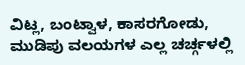ವಿಟ್ಲ, ಬಂಟ್ವಾಳ, ಕಾಸರಗೋಡು, ಮುಡಿಪು ವಲಯಗಳ ಎಲ್ಲ ಚರ್ಚ್ಗಳಲ್ಲಿ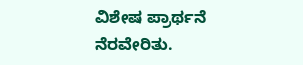ವಿಶೇಷ ಪ್ರಾರ್ಥನೆ ನೆರವೇರಿತು.